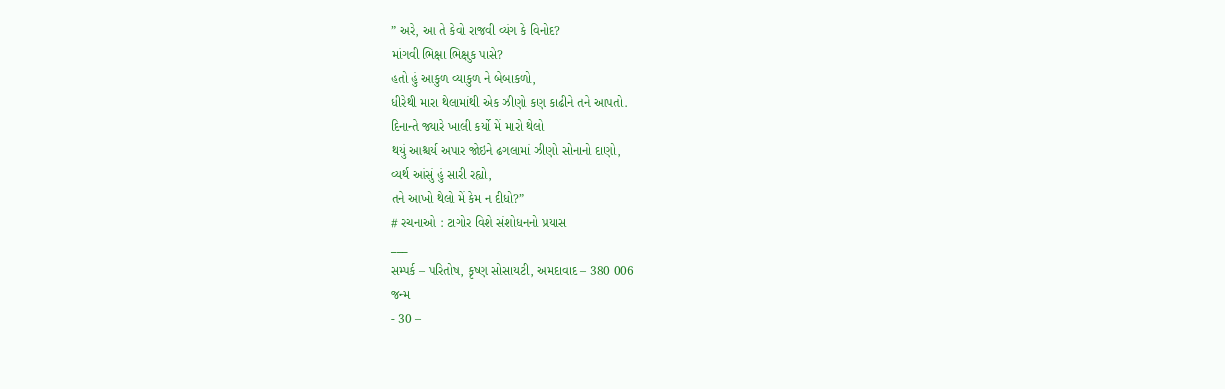” અરે, આ તે કેવો રાજવી વ્યંગ કે વિનોદ?
માંગવી ભિક્ષા ભિક્ષુક પાસે?
હતો હું આકુળ વ્યાકુળ ને બેબાકળો,
ધીરેથી મારા થેલામાંથી એક ઝીણો કણ કાઢીને તને આપતો.
દિનાન્તે જ્યારે ખાલી કર્યો મેં મારો થેલો
થયું આશ્ચર્ય અપાર જોઇને ઢગલામાં ઝીણો સોનાનો દાણો,
વ્યર્થ આંસું હું સારી રહ્યો,
તને આખો થેલો મેં કેમ ન દીધો?”
# રચનાઓ : ટાગોર વિશે સંશોધનનો પ્રયાસ
___
સમ્પર્ક – પરિતોષ, કૃષ્ણ સોસાયટી, અમદાવાદ – 380 006
જન્મ
- 30 –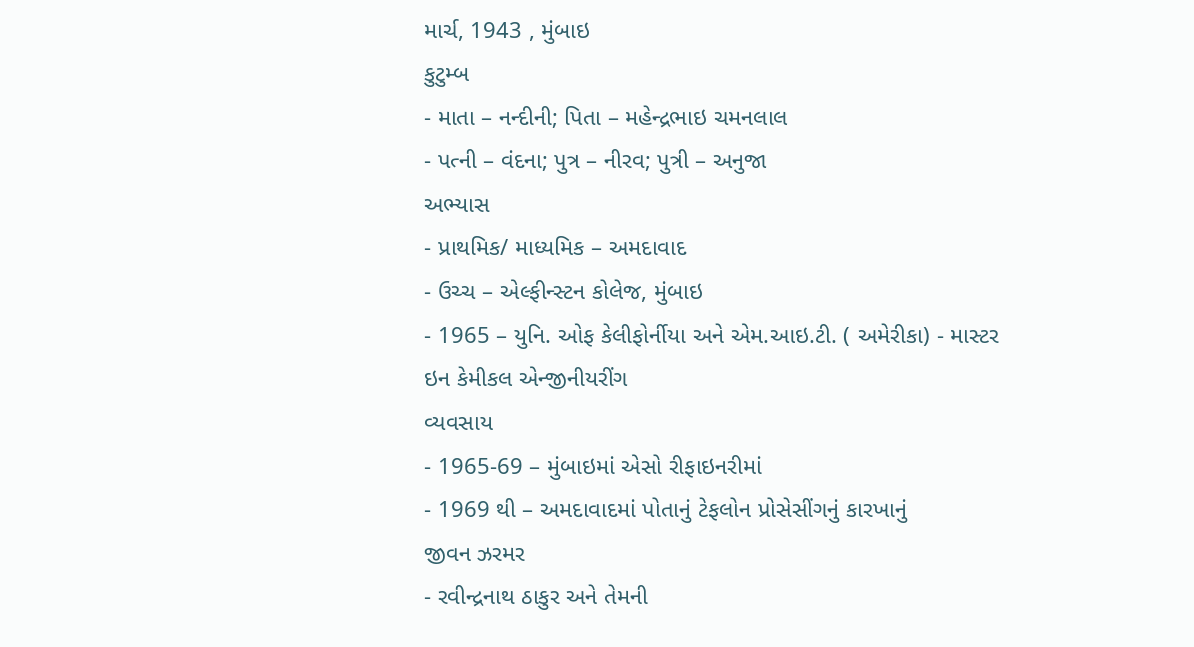માર્ચ, 1943 , મુંબાઇ
કુટુમ્બ
- માતા – નન્દીની; પિતા – મહેન્દ્રભાઇ ચમનલાલ
- પત્ની – વંદના; પુત્ર – નીરવ; પુત્રી – અનુજા
અભ્યાસ
- પ્રાથમિક/ માધ્યમિક – અમદાવાદ
- ઉચ્ચ – એલ્ફીન્સ્ટન કોલેજ, મુંબાઇ
- 1965 – યુનિ. ઓફ કેલીફોર્નીયા અને એમ.આઇ.ટી. ( અમેરીકા) - માસ્ટર ઇન કેમીકલ એન્જીનીયરીંગ
વ્યવસાય
- 1965-69 – મુંબાઇમાં એસો રીફાઇનરીમાં
- 1969 થી – અમદાવાદમાં પોતાનું ટેફલોન પ્રોસેસીંગનું કારખાનું
જીવન ઝરમર
- રવીન્દ્રનાથ ઠાકુર અને તેમની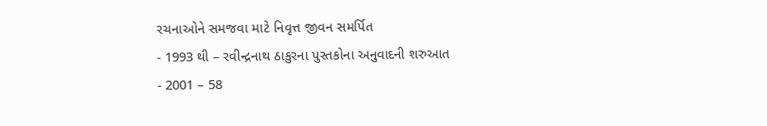રચનાઓને સમજવા માટે નિવૃત્ત જીવન સમર્પિત
- 1993 થી – રવીન્દ્રનાથ ઠાકુરના પુસ્તકોના અનુવાદની શરુઆત
- 2001 – 58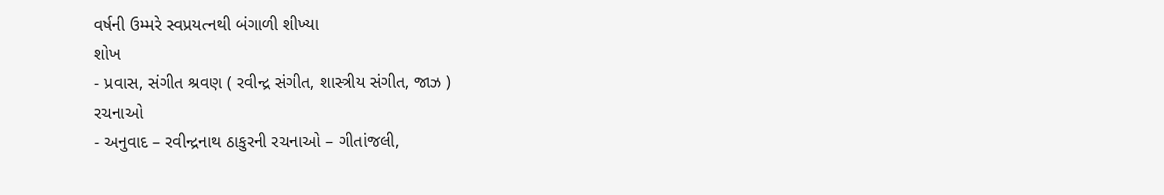વર્ષની ઉમ્મરે સ્વપ્રયત્નથી બંગાળી શીખ્યા
શોખ
- પ્રવાસ, સંગીત શ્રવણ ( રવીન્દ્ર સંગીત, શાસ્ત્રીય સંગીત, જાઝ )
રચનાઓ
- અનુવાદ – રવીન્દ્રનાથ ઠાકુરની રચનાઓ – ગીતાંજલી,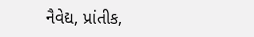નૈવેદ્ય, પ્રાંતીક,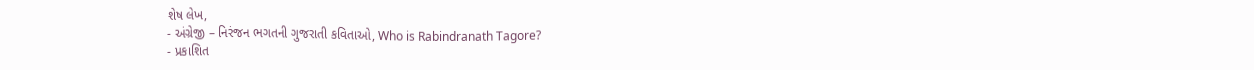શેષ લેખ,
- અંગ્રેજી – નિરંજન ભગતની ગુજરાતી કવિતાઓ, Who is Rabindranath Tagore?
- પ્રકાશિત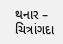થનાર – ચિત્રાંગદા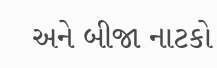અને બીજા નાટકો